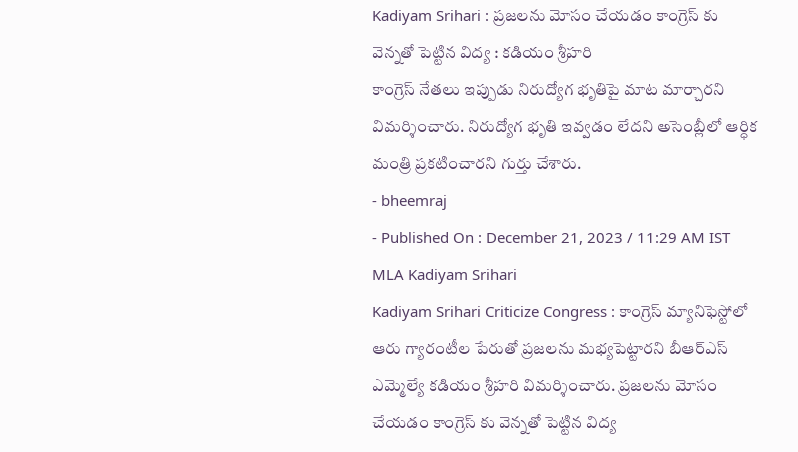Kadiyam Srihari : ప్రజలను మోసం చేయడం కాంగ్రెస్ కు వెన్నతో పెట్టిన విద్య : కడియం శ్రీహరి
కాంగ్రెస్ నేతలు ఇప్పుడు నిరుద్యోగ భృతిపై మాట మార్చారని విమర్శించారు. నిరుద్యోగ భృతి ఇవ్వడం లేదని అసెంబ్లీలో ఆర్ధిక మంత్రి ప్రకటించారని గుర్తు చేశారు.
- bheemraj
- Published On : December 21, 2023 / 11:29 AM IST
MLA Kadiyam Srihari
Kadiyam Srihari Criticize Congress : కాంగ్రెస్ మ్యానిఫెస్టోలో ఆరు గ్యారంటీల పేరుతో ప్రజలను మభ్యపెట్టారని బీఆర్ఎస్ ఎమ్మెల్యే కడియం శ్రీహరి విమర్శించారు. ప్రజలను మోసం చేయడం కాంగ్రెస్ కు వెన్నతో పెట్టిన విద్య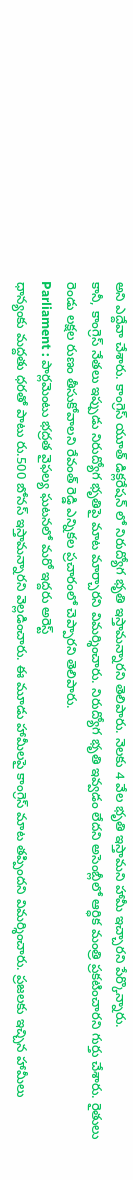అని ఎద్దేవా చేశారు. కాంగ్రెస్ యూత్ డిక్లరేషన్ లో నిరుద్యోగ భృతి ఇస్తామన్నారని తెలిపారు. నెలకు 4 వేల భృతి ఇస్తామని హామీ ఇచ్చారని పేర్కొన్నారు.
కానీ, కాంగ్రెస్ నేతలు ఇప్పుడు నిరుద్యోగ భృతిపై మాట మార్చారని విమర్శించారు. నిరుద్యోగ భృతి ఇవ్వడం లేదని అసెంబ్లీలో ఆర్ధిక మంత్రి ప్రకటించారని గుర్తు చేశారు. రైతులు రెండు లక్షల రుణం తీసుకోవాలని రేవంత్ రెడ్డి ఎన్నికల ప్రచారంలో చెప్పారని తెలిపారు.
Parliament : పార్లమెంటు భద్రత వైఫల్య ఘటనలో మరో ఇద్దరు అరెస్ట్
ధాన్యంకు మద్దతు ధరతో పాటు రు.500 బోనస్ ఇస్తామన్నారని వెల్లడించారు. ఈ మూడు హామీలపై కాంగ్రెస్ మాట తప్పిందని విమర్శించారు. ప్రజలకు ఇచ్చిన హామీలు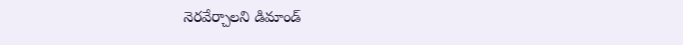నెరవేర్చాలని డిమాండ్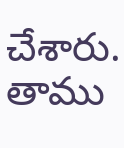చేశారు. తాము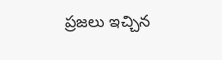ప్రజలు ఇచ్చిన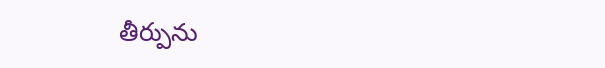తీర్పును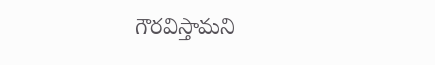గౌరవిస్తామని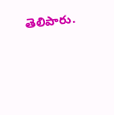తెలిపారు.